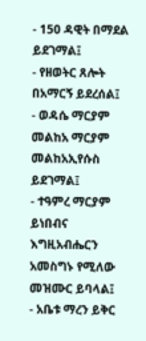- 150 ዳዊት በማደል ይደገማል፤
- የዘወትር ጸሎት በአማርኝ ይደረሰል፤
- ወዳሴ ማርያም መልከአ ማርያም መልከአኢየሱስ ይደገማል፤
- ተዓምረ ማርያም ይነበብና እግዚአብሔርን አመስግኑ የሚለው መዝሙር ይባላል፤
- አቤቱ ማረን ይቅር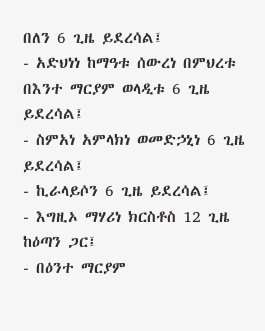በለን 6 ጊዜ ይደረሳል፤
- አድህነነ ከማዓቱ ሰውረነ በምህረቱ በእንተ ማርያም ወላዲቱ 6 ጊዜ ይደረሳል፤
- ስምአነ አምላክነ ወመድኃኒነ 6 ጊዜ ይደረሳል፤
- ኪራላይሶን 6 ጊዜ ይደረሳል፤
- እግዚኦ ማሃሪነ ክርስቶስ 12 ጊዜ ከዕጣን ጋር፤
- በዕንተ ማርያም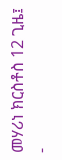መሃሪነ ክርስቶስ 12 ጊዜ፤
-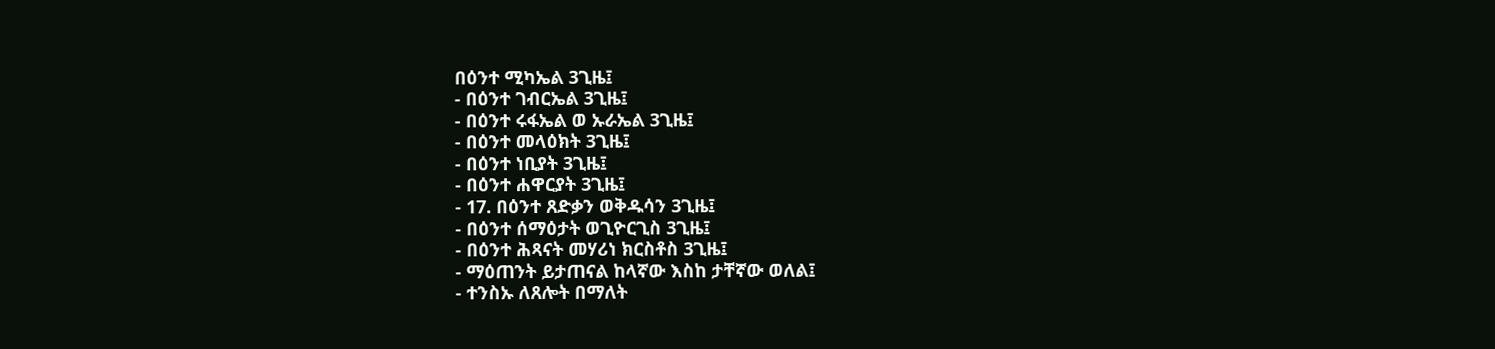በዕንተ ሚካኤል 3ጊዜ፤
- በዕንተ ገብርኤል 3ጊዜ፤
- በዕንተ ሩፋኤል ወ ኡራኤል 3ጊዜ፤
- በዕንተ መላዕክት 3ጊዜ፤
- በዕንተ ነቢያት 3ጊዜ፤
- በዕንተ ሐዋርያት 3ጊዜ፤
- 17. በዕንተ ጸድቃን ወቅዱሳን 3ጊዜ፤
- በዕንተ ሰማዕታት ወጊዮርጊስ 3ጊዜ፤
- በዕንተ ሕጻናት መሃሪነ ክርስቶስ 3ጊዜ፤
- ማዕጠንት ይታጠናል ከላኛው እስከ ታቸኛው ወለል፤
- ተንስኡ ለጸሎት በማለት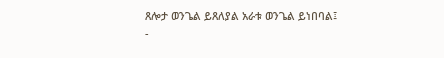ጸሎታ ወንጌል ይጸለያል አራቱ ወንጌል ይነበባል፤
-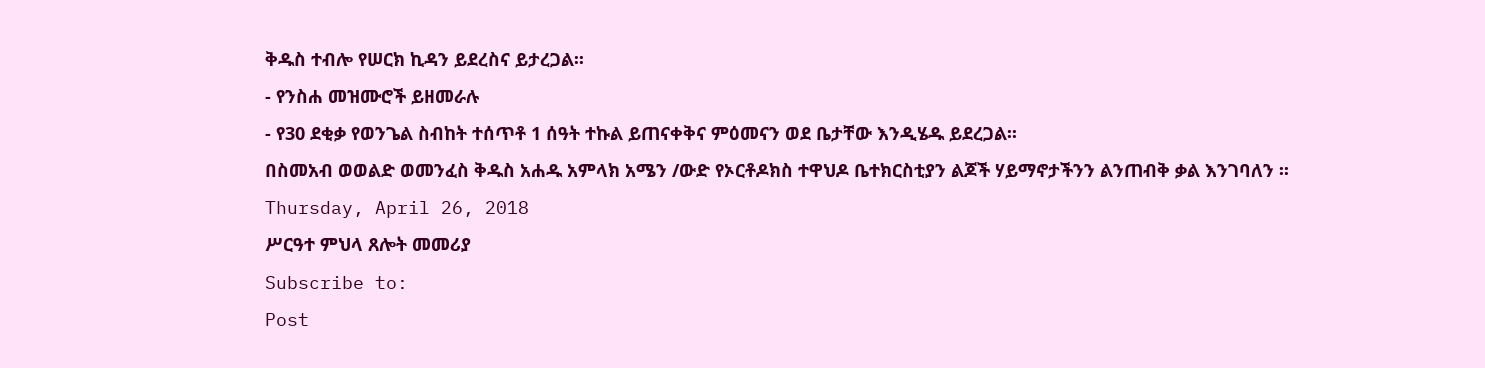ቅዱስ ተብሎ የሠርክ ኪዳን ይደረስና ይታረጋል፡፡
- የንስሐ መዝሙሮች ይዘመራሉ
- የ30 ደቂቃ የወንጌል ስብከት ተሰጥቶ 1 ሰዓት ተኩል ይጠናቀቅና ምዕመናን ወደ ቤታቸው እንዲሄዱ ይደረጋል፡፡
በስመአብ ወወልድ ወመንፈስ ቅዱስ አሐዱ አምላክ አሜን /ውድ የኦርቶዶክስ ተዋህዶ ቤተክርስቲያን ልጆች ሃይማኖታችንን ልንጠብቅ ቃል እንገባለን ፡፡
Thursday, April 26, 2018
ሥርዓተ ምህላ ጸሎት መመሪያ
Subscribe to:
Post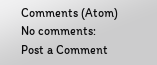Comments (Atom)
No comments:
Post a Comment